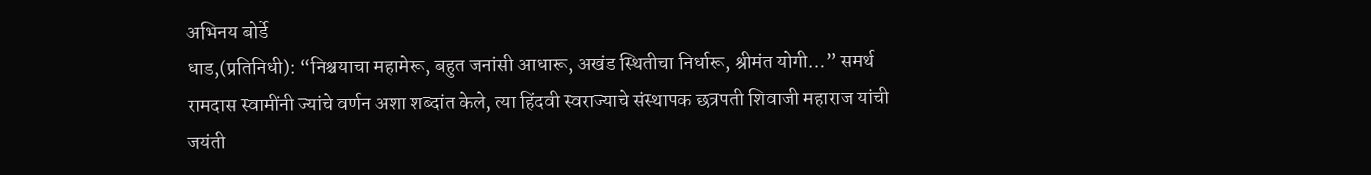अभिनय बोर्डे
धाड,(प्रतिनिधी): “निश्चयाचा महामेरू, बहुत जनांसी आधारू, अखंड स्थितीचा निर्धारू, श्रीमंत योगी…” समर्थ रामदास स्वामींनी ज्यांचे वर्णन अशा शब्दांत केले, त्या हिंदवी स्वराज्याचे संस्थापक छत्रपती शिवाजी महाराज यांची जयंती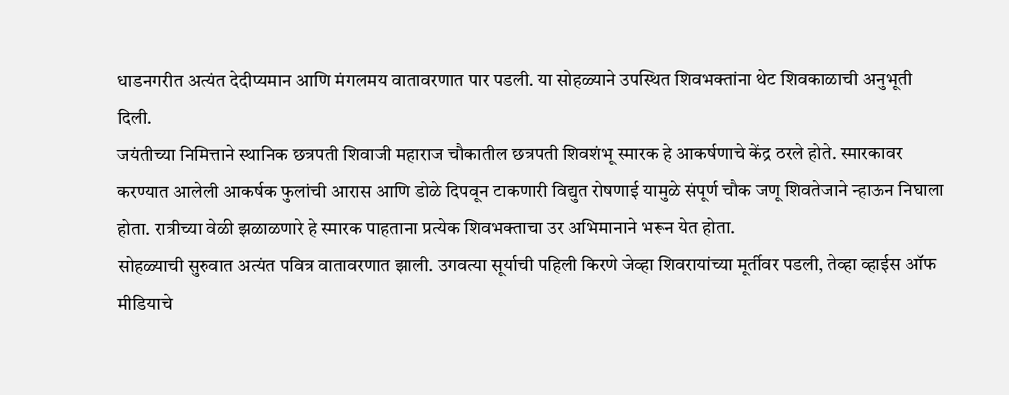धाडनगरीत अत्यंत देदीप्यमान आणि मंगलमय वातावरणात पार पडली. या सोहळ्याने उपस्थित शिवभक्तांना थेट शिवकाळाची अनुभूती दिली.
जयंतीच्या निमित्ताने स्थानिक छत्रपती शिवाजी महाराज चौकातील छत्रपती शिवशंभू स्मारक हे आकर्षणाचे केंद्र ठरले होते. स्मारकावर करण्यात आलेली आकर्षक फुलांची आरास आणि डोळे दिपवून टाकणारी विद्युत रोषणाई यामुळे संपूर्ण चौक जणू शिवतेजाने न्हाऊन निघाला होता. रात्रीच्या वेळी झळाळणारे हे स्मारक पाहताना प्रत्येक शिवभक्ताचा उर अभिमानाने भरून येत होता.
सोहळ्याची सुरुवात अत्यंत पवित्र वातावरणात झाली. उगवत्या सूर्याची पहिली किरणे जेव्हा शिवरायांच्या मूर्तीवर पडली, तेव्हा व्हाईस ऑफ मीडियाचे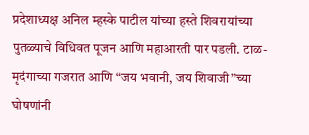प्रदेशाध्यक्ष अनिल म्हस्के पाटील यांच्या हस्ते शिवरायांच्या पुतळ्याचे विधिवत पूजन आणि महाआरती पार पडली. टाळ-मृदंगाच्या गजरात आणि “जय भवानी, जय शिवाजी”च्या घोषणांनी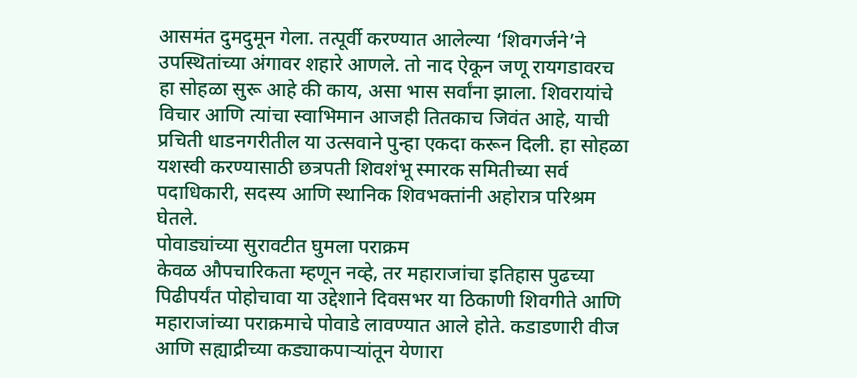आसमंत दुमदुमून गेला. तत्पूर्वी करण्यात आलेल्या ‘शिवगर्जने’ने उपस्थितांच्या अंगावर शहारे आणले. तो नाद ऐकून जणू रायगडावरच हा सोहळा सुरू आहे की काय, असा भास सर्वांना झाला. शिवरायांचे विचार आणि त्यांचा स्वाभिमान आजही तितकाच जिवंत आहे, याची प्रचिती धाडनगरीतील या उत्सवाने पुन्हा एकदा करून दिली. हा सोहळा यशस्वी करण्यासाठी छत्रपती शिवशंभू स्मारक समितीच्या सर्व पदाधिकारी, सदस्य आणि स्थानिक शिवभक्तांनी अहोरात्र परिश्रम घेतले.
पोवाड्यांच्या सुरावटीत घुमला पराक्रम
केवळ औपचारिकता म्हणून नव्हे, तर महाराजांचा इतिहास पुढच्या पिढीपर्यंत पोहोचावा या उद्देशाने दिवसभर या ठिकाणी शिवगीते आणि महाराजांच्या पराक्रमाचे पोवाडे लावण्यात आले होते. कडाडणारी वीज आणि सह्याद्रीच्या कड्याकपाऱ्यांतून येणारा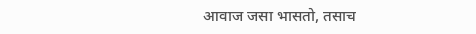आवाज जसा भासतो, तसाच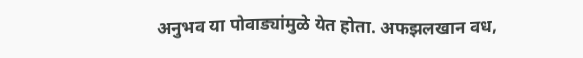अनुभव या पोवाड्यांमुळे येत होता. अफझलखान वध,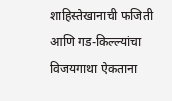शाहिस्तेखानाची फजिती आणि गड-किल्ल्यांचा विजयगाथा ऐकताना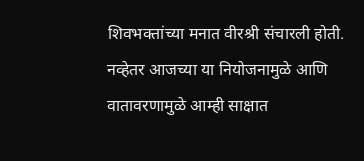शिवभक्तांच्या मनात वीरश्री संचारली होती. नव्हेतर आजच्या या नियोजनामुळे आणि वातावरणामुळे आम्ही साक्षात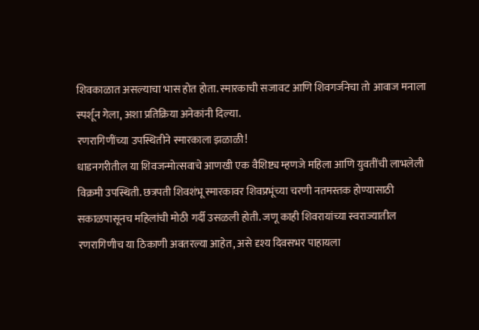शिवकाळात असल्याचा भास होत होता. स्मारकाची सजावट आणि शिवगर्जनेचा तो आवाज मनाला स्पर्शून गेला, अशा प्रतिक्रिया अनेकांनी दिल्या.
रणरागिणींच्या उपस्थितीने स्मारकाला झळाळी!
धाडनगरीतील या शिवजन्मोत्सवाचे आणखी एक वैशिष्ट्य म्हणजे महिला आणि युवतींची लाभलेली विक्रमी उपस्थिती. छत्रपती शिवशंभू स्मारकावर शिवप्रभूंच्या चरणी नतमस्तक होण्यासाठी सकाळपासूनच महिलांची मोठी गर्दी उसळली होती. जणू काही शिवरायांच्या स्वराज्यातील रणरागिणीच या ठिकाणी अवतरल्या आहेत, असे दृश्य दिवसभर पाहायला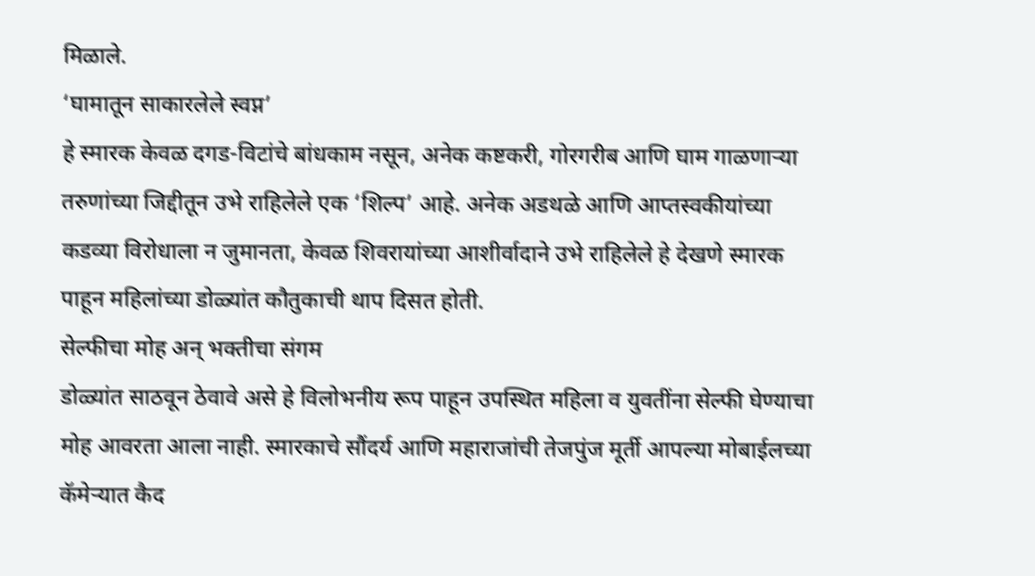मिळाले.
‘घामातून साकारलेले स्वप्न’
हे स्मारक केवळ दगड-विटांचे बांधकाम नसून, अनेक कष्टकरी, गोरगरीब आणि घाम गाळणाऱ्या तरुणांच्या जिद्दीतून उभे राहिलेले एक ‘शिल्प’ आहे. अनेक अडथळे आणि आप्तस्वकीयांच्या कडव्या विरोधाला न जुमानता, केवळ शिवरायांच्या आशीर्वादाने उभे राहिलेले हे देखणे स्मारक पाहून महिलांच्या डोळ्यांत कौतुकाची थाप दिसत होती.
सेल्फीचा मोह अन् भक्तीचा संगम
डोळ्यांत साठवून ठेवावे असे हे विलोभनीय रूप पाहून उपस्थित महिला व युवतींना सेल्फी घेण्याचा मोह आवरता आला नाही. स्मारकाचे सौंदर्य आणि महाराजांची तेजपुंज मूर्ती आपल्या मोबाईलच्या कॅमेऱ्यात कैद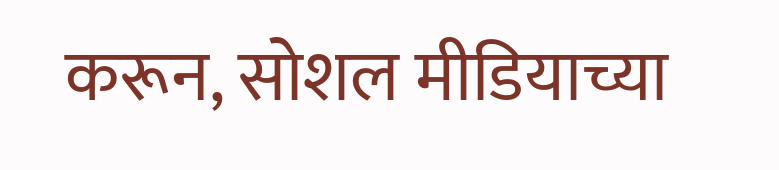करून, सोशल मीडियाच्या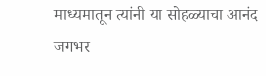माध्यमातून त्यांनी या सोहळ्याचा आनंद जगभर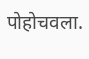पोहोचवला.